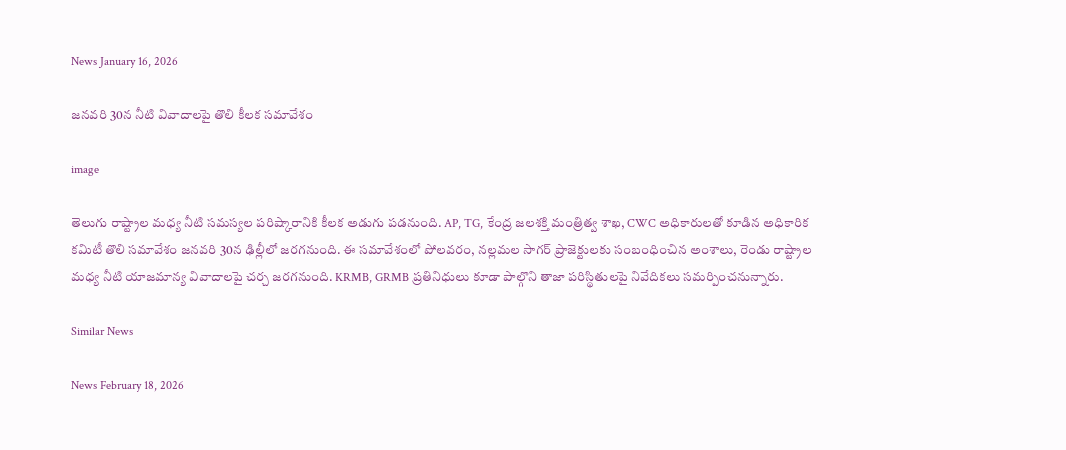News January 16, 2026

జనవరి 30న నీటి వివాదాలపై తొలి కీలక సమావేశం

image

తెలుగు రాష్ట్రాల మధ్య నీటి సమస్యల పరిష్కారానికి కీలక అడుగు పడనుంది. AP, TG, కేంద్ర జలశక్తి మంత్రిత్వ శాఖ, CWC అధికారులతో కూడిన అధికారిక కమిటీ తొలి సమావేశం జనవరి 30న ఢిల్లీలో జరగనుంది. ఈ సమావేశంలో పోలవరం, నల్లమల సాగర్ ప్రాజెక్టులకు సంబంధించిన అంశాలు, రెండు రాష్ట్రాల మధ్య నీటి యాజమాన్య వివాదాలపై చర్చ జరగనుంది. KRMB, GRMB ప్రతినిధులు కూడా పాల్గొని తాజా పరిస్థితులపై నివేదికలు సమర్పించనున్నారు.

Similar News

News February 18, 2026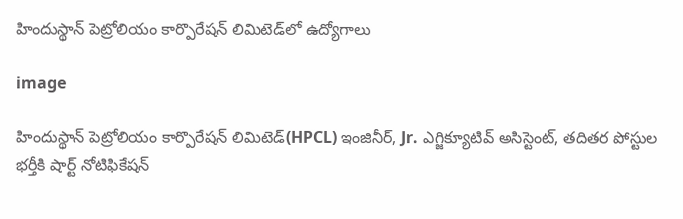హిందుస్థాన్ పెట్రోలియం కార్పొరేషన్ లిమిటెడ్‌లో ఉద్యోగాలు

image

హిందుస్థాన్ పెట్రోలియం కార్పొరేషన్ లిమిటెడ్‌(HPCL) ఇంజినీర్, Jr. ఎగ్జిక్యూటివ్ అసిస్టెంట్, తదితర పోస్టుల భర్తీకి షార్ట్ నోటిఫికేషన్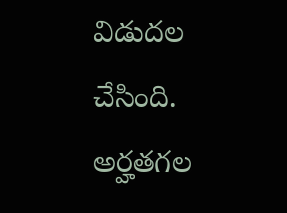విడుదల చేసింది. అర్హతగల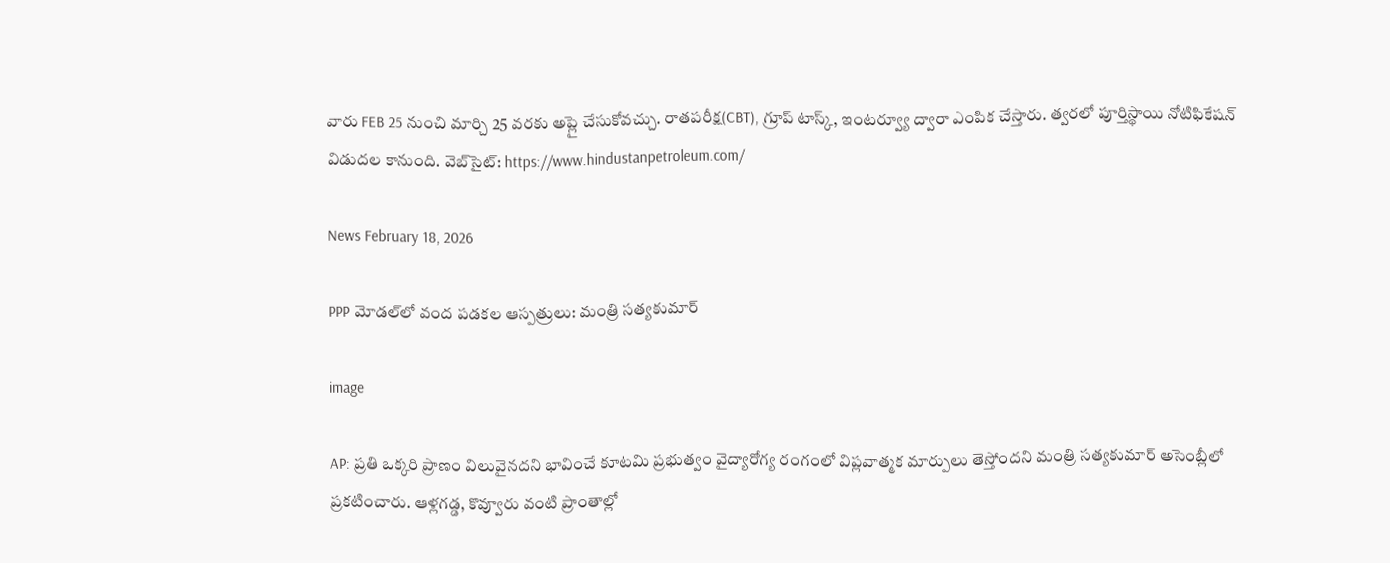వారు FEB 25 నుంచి మార్చి 25 వరకు అప్లై చేసుకోవచ్చు. రాతపరీక్ష(CBT), గ్రూప్ టాస్క్, ఇంటర్వ్యూ ద్వారా ఎంపిక చేస్తారు. త్వరలో పూర్తిస్థాయి నోటిఫికేషన్ విడుదల కానుంది. వెబ్‌సైట్: https://www.hindustanpetroleum.com/

News February 18, 2026

PPP మోడల్‌లో వంద పడకల ఆస్పత్రులు: మంత్రి సత్యకుమార్‌

image

AP: ప్రతి ఒక్కరి ప్రాణం విలువైనదని భావించే కూటమి ప్రభుత్వం వైద్యారోగ్య రంగంలో విప్లవాత్మక మార్పులు తెస్తోందని మంత్రి సత్యకుమార్ అసెంబ్లీలో ప్రకటించారు. ఆళ్లగడ్డ, కొవ్వూరు వంటి ప్రాంతాల్లో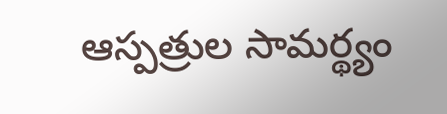ఆస్పత్రుల సామర్థ్యం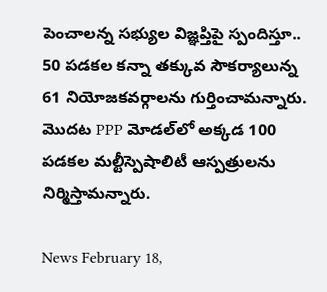పెంచాలన్న సభ్యుల విజ్ఞప్తిపై స్పందిస్తూ.. 50 పడకల కన్నా తక్కువ సౌకర్యాలున్న 61 నియోజకవర్గాలను గుర్తించామన్నారు. మొదట PPP మోడల్‌లో అక్కడ 100 పడకల మల్టీస్పెషాలిటీ ఆస్పత్రులను నిర్మిస్తామన్నారు.

News February 18,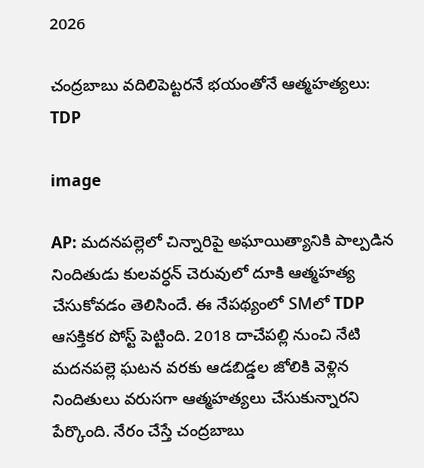2026

చంద్రబాబు వదిలిపెట్టరనే భయంతోనే ఆత్మహత్యలు: TDP

image

AP: మదనపల్లెలో చిన్నారిపై అఘాయిత్యానికి పాల్పడిన నిందితుడు కులవర్ధన్ చెరువులో దూకి ఆత్మహత్య చేసుకోవడం తెలిసిందే. ఈ నేపథ్యంలో SMలో TDP ఆసక్తికర పోస్ట్ పెట్టింది. 2018 దాచేపల్లి నుంచి నేటి మదనపల్లె ఘటన వరకు ఆడబిడ్డల జోలికి వెళ్లిన నిందితులు వరుసగా ఆత్మహత్యలు చేసుకున్నారని పేర్కొంది. నేరం చేస్తే చంద్రబాబు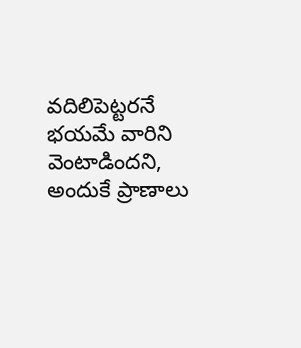వదిలిపెట్టరనే భయమే వారిని వెంటాడిందని, అందుకే ప్రాణాలు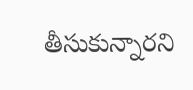తీసుకున్నారని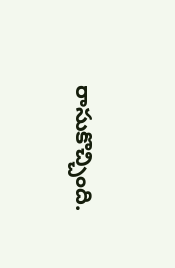రాసుకొచ్చింది.